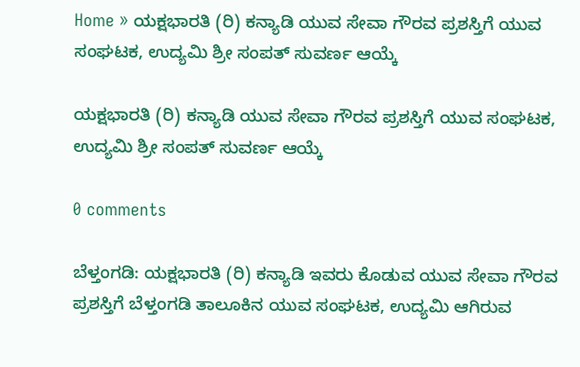Home » ಯಕ್ಷಭಾರತಿ (ರಿ) ಕನ್ಯಾಡಿ ಯುವ ಸೇವಾ ಗೌರವ ಪ್ರಶಸ್ತಿಗೆ ಯುವ ಸಂಘಟಕ, ಉದ್ಯಮಿ ಶ್ರೀ ಸಂಪತ್ ಸುವರ್ಣ ಆಯ್ಕೆ

ಯಕ್ಷಭಾರತಿ (ರಿ) ಕನ್ಯಾಡಿ ಯುವ ಸೇವಾ ಗೌರವ ಪ್ರಶಸ್ತಿಗೆ ಯುವ ಸಂಘಟಕ, ಉದ್ಯಮಿ ಶ್ರೀ ಸಂಪತ್ ಸುವರ್ಣ ಆಯ್ಕೆ

0 comments

ಬೆಳ್ತಂಗಡಿ: ಯಕ್ಷಭಾರತಿ (ರಿ) ಕನ್ಯಾಡಿ ಇವರು ಕೊಡುವ ಯುವ ಸೇವಾ ಗೌರವ ಪ್ರಶಸ್ತಿಗೆ ಬೆಳ್ತಂಗಡಿ ತಾಲೂಕಿನ ಯುವ ಸಂಘಟಕ, ಉದ್ಯಮಿ ಆಗಿರುವ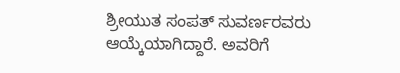ಶ್ರೀಯುತ ಸಂಪತ್ ಸುವರ್ಣರವರು ಆಯ್ಕೆಯಾಗಿದ್ದಾರೆ. ಅವರಿಗೆ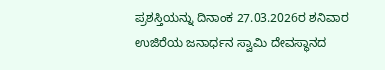ಪ್ರಶಸ್ತಿಯನ್ನು ದಿನಾಂಕ 27.03.2026ರ ಶನಿವಾರ ಉಜಿರೆಯ ಜನಾರ್ಧನ ಸ್ವಾಮಿ ದೇವಸ್ಥಾನದ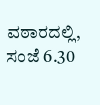ವಠಾರದಲ್ಲಿ, ಸಂಜೆ 6.30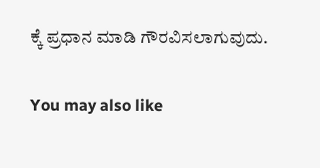ಕ್ಕೆ ಪ್ರಧಾನ ಮಾಡಿ ಗೌರವಿಸಲಾಗುವುದು.

You may also like